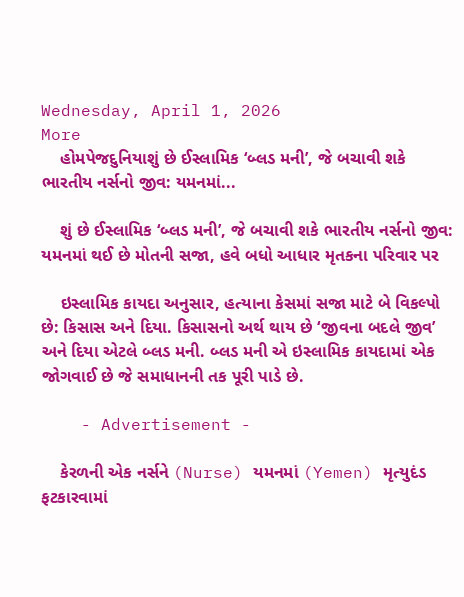Wednesday, April 1, 2026
More
    હોમપેજદુનિયાશું છે ઈસ્લામિક ‘બ્લડ મની’, જે બચાવી શકે ભારતીય નર્સનો જીવ: યમનમાં...

    શું છે ઈસ્લામિક ‘બ્લડ મની’, જે બચાવી શકે ભારતીય નર્સનો જીવ: યમનમાં થઈ છે મોતની સજા, હવે બધો આધાર મૃતકના પરિવાર પર

    ઇસ્લામિક કાયદા અનુસાર, હત્યાના કેસમાં સજા માટે બે વિકલ્પો છે: કિસાસ અને દિયા. કિસાસનો અર્થ થાય છે ‘જીવના બદલે જીવ’ અને દિયા એટલે બ્લડ મની. બ્લડ મની એ ઇસ્લામિક કાયદામાં એક જોગવાઈ છે જે સમાધાનની તક પૂરી પાડે છે.

    - Advertisement -

    કેરળની એક નર્સને (Nurse) યમનમાં (Yemen) મૃત્યુદંડ ફટકારવામાં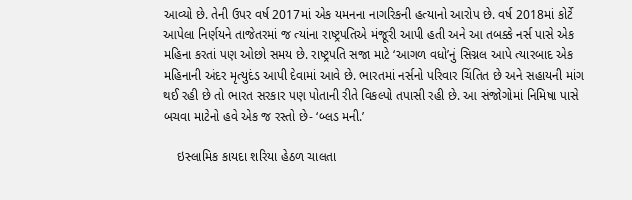આવ્યો છે. તેની ઉપર વર્ષ 2017માં એક યમનના નાગરિકની હત્યાનો આરોપ છે. વર્ષ 2018માં કોર્ટે આપેલા નિર્ણયને તાજેતરમાં જ ત્યાંના રાષ્ટ્રપતિએ મંજૂરી આપી હતી અને આ તબક્કે નર્સ પાસે એક મહિના કરતાં પણ ઓછો સમય છે. રાષ્ટ્રપતિ સજા માટે ‘આગળ વધો’નું સિગ્નલ આપે ત્યારબાદ એક મહિનાની અંદર મૃત્યુદંડ આપી દેવામાં આવે છે. ભારતમાં નર્સનો પરિવાર ચિંતિત છે અને સહાયની માંગ થઈ રહી છે તો ભારત સરકાર પણ પોતાની રીતે વિકલ્પો તપાસી રહી છે. આ સંજોગોમાં નિમિષા પાસે બચવા માટેનો હવે એક જ રસ્તો છે- ‘બ્લડ મની.’

    ઇસ્લામિક કાયદા શરિયા હેઠળ ચાલતા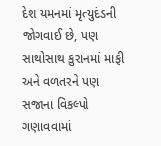દેશ યમનમાં મૃત્યુદંડની જોગવાઈ છે, પણ સાથોસાથ કુરાનમાં માફી અને વળતરને પણ સજાના વિકલ્પો ગણાવવામાં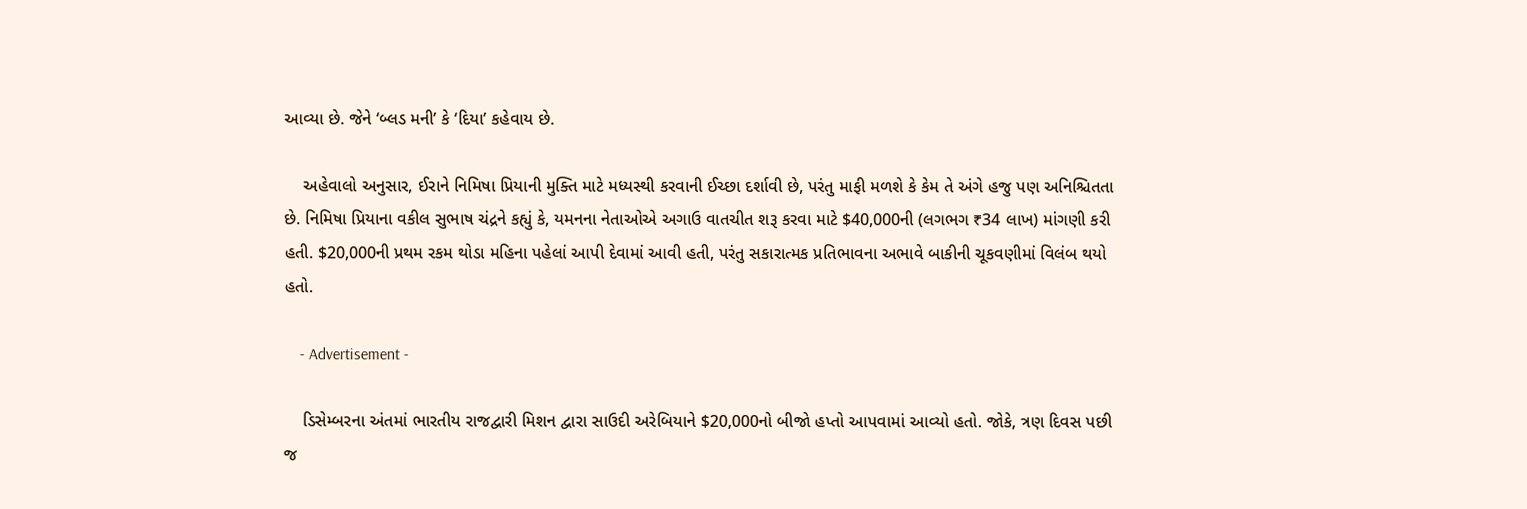આવ્યા છે. જેને ‘બ્લડ મની’ કે ‘દિયા’ કહેવાય છે.

    અહેવાલો અનુસાર, ઈરાને નિમિષા પ્રિયાની મુક્તિ માટે મધ્યસ્થી કરવાની ઈચ્છા દર્શાવી છે, પરંતુ માફી મળશે કે કેમ તે અંગે હજુ પણ અનિશ્ચિતતા છે. નિમિષા પ્રિયાના વકીલ સુભાષ ચંદ્રને કહ્યું કે, યમનના નેતાઓએ અગાઉ વાતચીત શરૂ કરવા માટે $40,000ની (લગભગ ₹34 લાખ) માંગણી કરી હતી. $20,000ની પ્રથમ રકમ થોડા મહિના પહેલાં આપી દેવામાં આવી હતી, પરંતુ સકારાત્મક પ્રતિભાવના અભાવે બાકીની ચૂકવણીમાં વિલંબ થયો હતો.

    - Advertisement -

    ડિસેમ્બરના અંતમાં ભારતીય રાજદ્વારી મિશન દ્વારા સાઉદી અરેબિયાને $20,000નો બીજો હપ્તો આપવામાં આવ્યો હતો. જોકે, ત્રણ દિવસ પછી જ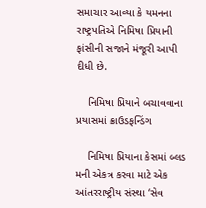સમાચાર આવ્યા કે યમનના રાષ્ટ્રપતિએ નિમિષા પ્રિયાની ફાંસીની સજાને મંજૂરી આપી દીધી છે.

    નિમિષા પ્રિયાને બચાવવાના પ્રયાસમાં ક્રાઉડફન્ડિંગ

    નિમિષા પ્રિયાના કેસમાં બ્લડ મની એકત્ર કરવા માટે એક આંતરરાષ્ટ્રીય સંસ્થા ‘સેવ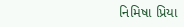નિમિષા પ્રિયા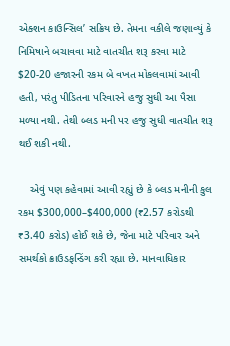એક્શન કાઉન્સિલ’ સક્રિય છે. તેમના વકીલે જણાવ્યું કે નિમિષાને બચાવવા માટે વાતચીત શરૂ કરવા માટે $20-20 હજારની રકમ બે વખત મોકલવામાં આવી હતી, પરંતુ પીડિતના પરિવારને હજુ સુધી આ પૈસા મળ્યા નથી. તેથી બ્લડ મની પર હજુ સુધી વાતચીત શરૂ થઈ શકી નથી.

    એવું પણ કહેવામાં આવી રહ્યું છે કે બ્લડ મનીની કુલ રકમ $300,000–$400,000 (₹2.57 કરોડથી ₹3.40 કરોડ) હોઈ શકે છે, જેના માટે પરિવાર અને સમર્થકો ક્રાઉડફન્ડિંગ કરી રહ્યા છે. માનવાધિકાર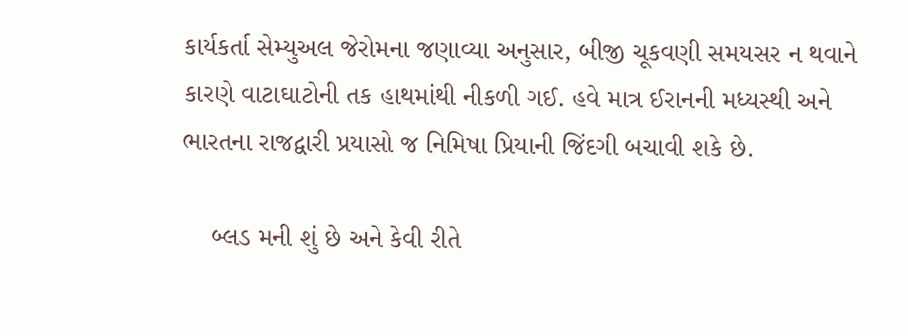કાર્યકર્તા સેમ્યુઅલ જેરોમના જણાવ્યા અનુસાર, બીજી ચૂકવણી સમયસર ન થવાને કારણે વાટાઘાટોની તક હાથમાંથી નીકળી ગઈ. હવે માત્ર ઈરાનની મધ્યસ્થી અને ભારતના રાજદ્વારી પ્રયાસો જ નિમિષા પ્રિયાની જિંદગી બચાવી શકે છે.

    બ્લડ મની શું છે અને કેવી રીતે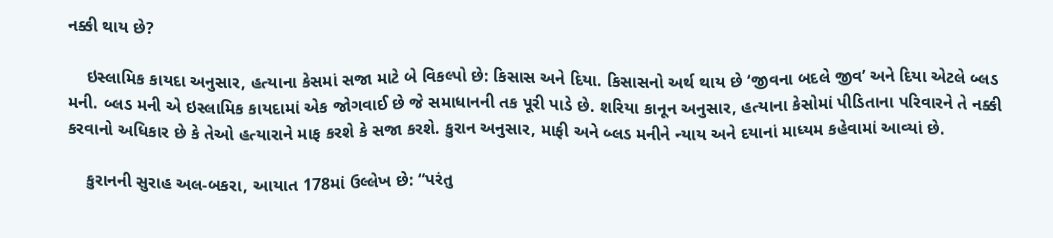નક્કી થાય છે?

    ઇસ્લામિક કાયદા અનુસાર, હત્યાના કેસમાં સજા માટે બે વિકલ્પો છે: કિસાસ અને દિયા. કિસાસનો અર્થ થાય છે ‘જીવના બદલે જીવ’ અને દિયા એટલે બ્લડ મની. બ્લડ મની એ ઇસ્લામિક કાયદામાં એક જોગવાઈ છે જે સમાધાનની તક પૂરી પાડે છે. શરિયા કાનૂન અનુસાર, હત્યાના કેસોમાં પીડિતાના પરિવારને તે નક્કી કરવાનો અધિકાર છે કે તેઓ હત્યારાને માફ કરશે કે સજા કરશે. કુરાન અનુસાર, માફી અને બ્લડ મનીને ન્યાય અને દયાનાં માધ્યમ કહેવામાં આવ્યાં છે.

    કુરાનની સુરાહ અલ-બકરા, આયાત 178માં ઉલ્લેખ છે: “પરંતુ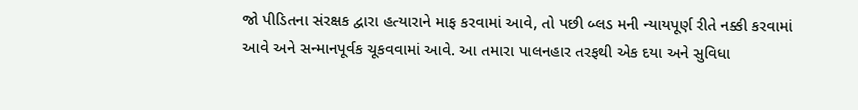જો પીડિતના સંરક્ષક દ્વારા હત્યારાને માફ કરવામાં આવે, તો પછી બ્લડ મની ન્યાયપૂર્ણ રીતે નક્કી કરવામાં આવે અને સન્માનપૂર્વક ચૂકવવામાં આવે. આ તમારા પાલનહાર તરફથી એક દયા અને સુવિધા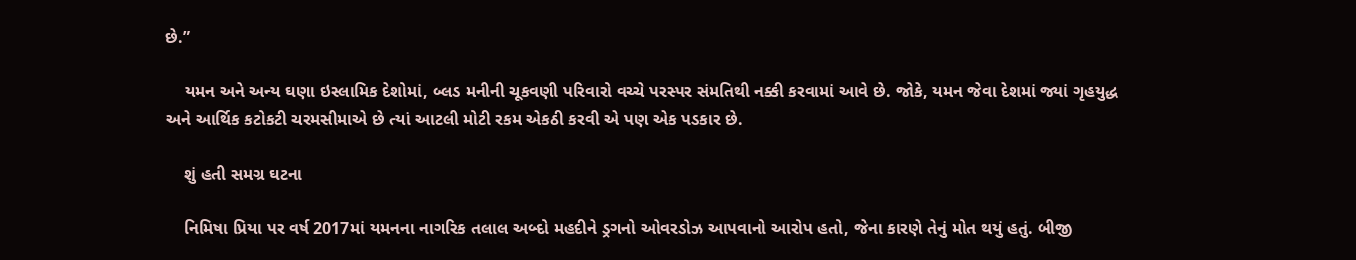છે.”

    યમન અને અન્ય ઘણા ઇસ્લામિક દેશોમાં, બ્લડ મનીની ચૂકવણી પરિવારો વચ્ચે પરસ્પર સંમતિથી નક્કી કરવામાં આવે છે. જોકે, યમન જેવા દેશમાં જ્યાં ગૃહયુદ્ધ અને આર્થિક કટોકટી ચરમસીમાએ છે ત્યાં આટલી મોટી રકમ એકઠી કરવી એ પણ એક પડકાર છે.

    શું હતી સમગ્ર ઘટના

    નિમિષા પ્રિયા પર વર્ષ 2017માં યમનના નાગરિક તલાલ અબ્દો મહદીને ડ્રગનો ઓવરડોઝ આપવાનો આરોપ હતો, જેના કારણે તેનું મોત થયું હતું. બીજી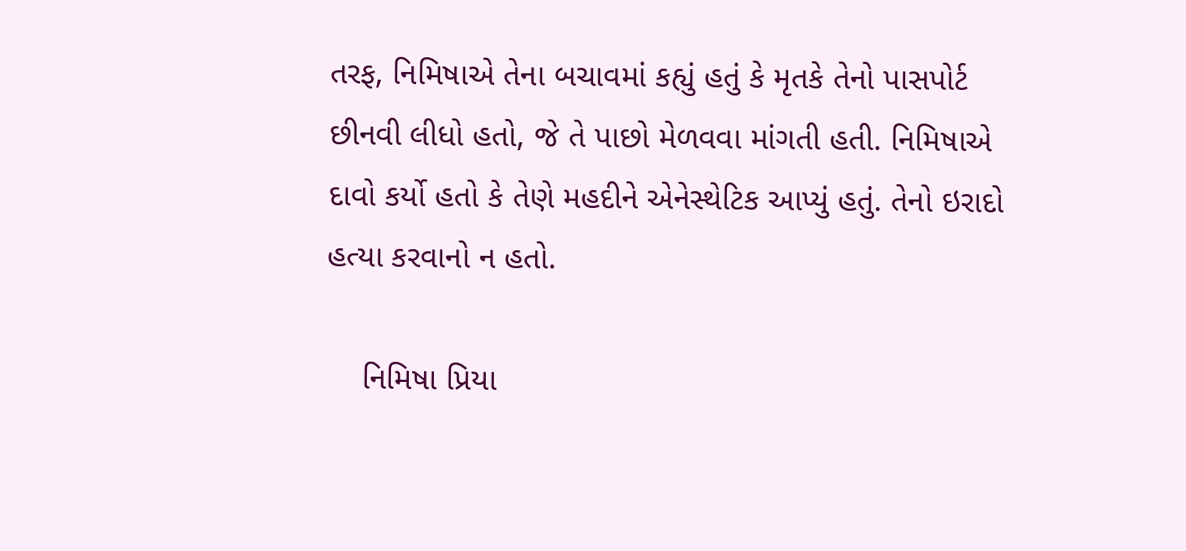તરફ, નિમિષાએ તેના બચાવમાં કહ્યું હતું કે મૃતકે તેનો પાસપોર્ટ છીનવી લીધો હતો, જે તે પાછો મેળવવા માંગતી હતી. નિમિષાએ દાવો કર્યો હતો કે તેણે મહદીને એનેસ્થેટિક આપ્યું હતું. તેનો ઇરાદો હત્યા કરવાનો ન હતો.

    નિમિષા પ્રિયા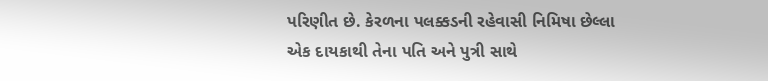પરિણીત છે. કેરળના પલક્કડની રહેવાસી નિમિષા છેલ્લા એક દાયકાથી તેના પતિ અને પુત્રી સાથે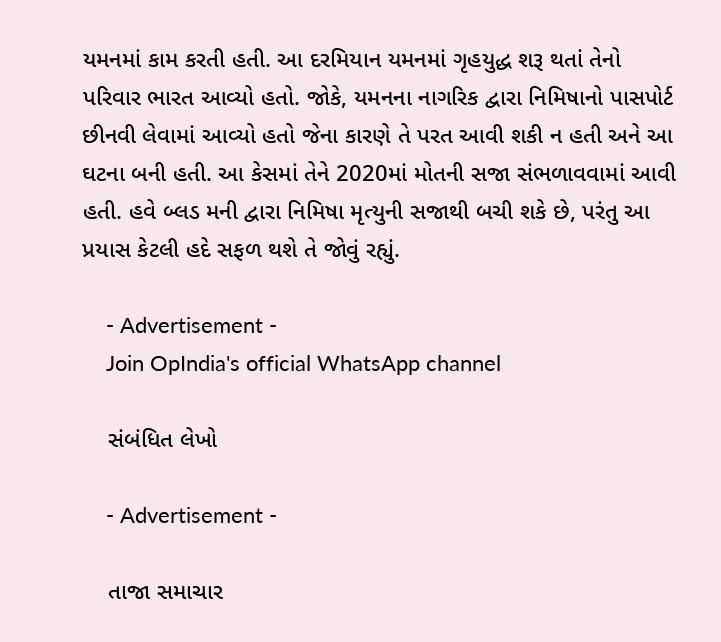યમનમાં કામ કરતી હતી. આ દરમિયાન યમનમાં ગૃહયુદ્ધ શરૂ થતાં તેનો પરિવાર ભારત આવ્યો હતો. જોકે, યમનના નાગરિક દ્વારા નિમિષાનો પાસપોર્ટ છીનવી લેવામાં આવ્યો હતો જેના કારણે તે પરત આવી શકી ન હતી અને આ ઘટના બની હતી. આ કેસમાં તેને 2020માં મોતની સજા સંભળાવવામાં આવી હતી. હવે બ્લડ મની દ્વારા નિમિષા મૃત્યુની સજાથી બચી શકે છે, પરંતુ આ પ્રયાસ કેટલી હદે સફળ થશે તે જોવું રહ્યું.

    - Advertisement -
    Join OpIndia's official WhatsApp channel

    સંબંધિત લેખો

    - Advertisement -

    તાજા સમાચાર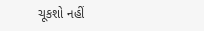ચૂકશો નહીં